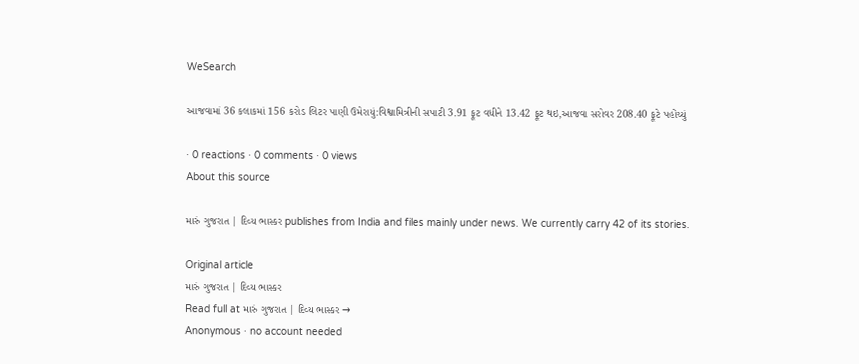WeSearch

આજવામાં 36 કલાકમાં 156 કરોડ લિટર પાણી ઉમેરાયું:વિશ્વામિત્રીની સપાટી 3.91 ફૂટ વધીને 13.42 ફૂટ થઇ,આજવા સરોવર 208.40 ફૂટે પહોંચ્યું

· 0 reactions · 0 comments · 0 views
About this source

મારું ગુજરાત | દિવ્ય ભાસ્કર publishes from India and files mainly under news. We currently carry 42 of its stories.

Original article
મારું ગુજરાત | દિવ્ય ભાસ્કર
Read full at મારું ગુજરાત | દિવ્ય ભાસ્કર →
Anonymous · no account needed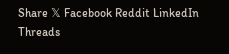Share 𝕏 Facebook Reddit LinkedIn Threads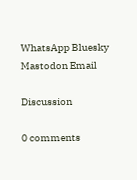WhatsApp Bluesky Mastodon Email

Discussion

0 comments